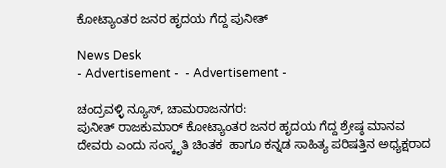ಕೋಟ್ಯಾಂತರ ಜನರ ಹೃದಯ ಗೆದ್ದ ಪುನೀತ್

News Desk
- Advertisement -  - Advertisement -

ಚಂದ್ರವಳ್ಳಿ ನ್ಯೂಸ್, ಚಾಮರಾಜನಗರ:
ಪುನೀತ್ ರಾಜಕುಮಾರ್ ಕೋಟ್ಯಾಂತರ ಜನರ ಹೃದಯ ಗೆದ್ದ ಶ್ರೇಷ್ಠ ಮಾನವ ದೇವರು ಎಂದು ಸಂಸ್ಕೃತಿ ಚಿಂತಕ  ಹಾಗೂ ಕನ್ನಡ ಸಾಹಿತ್ಯ ಪರಿಷತ್ತಿನ ಅಧ್ಯಕ್ಷರಾದ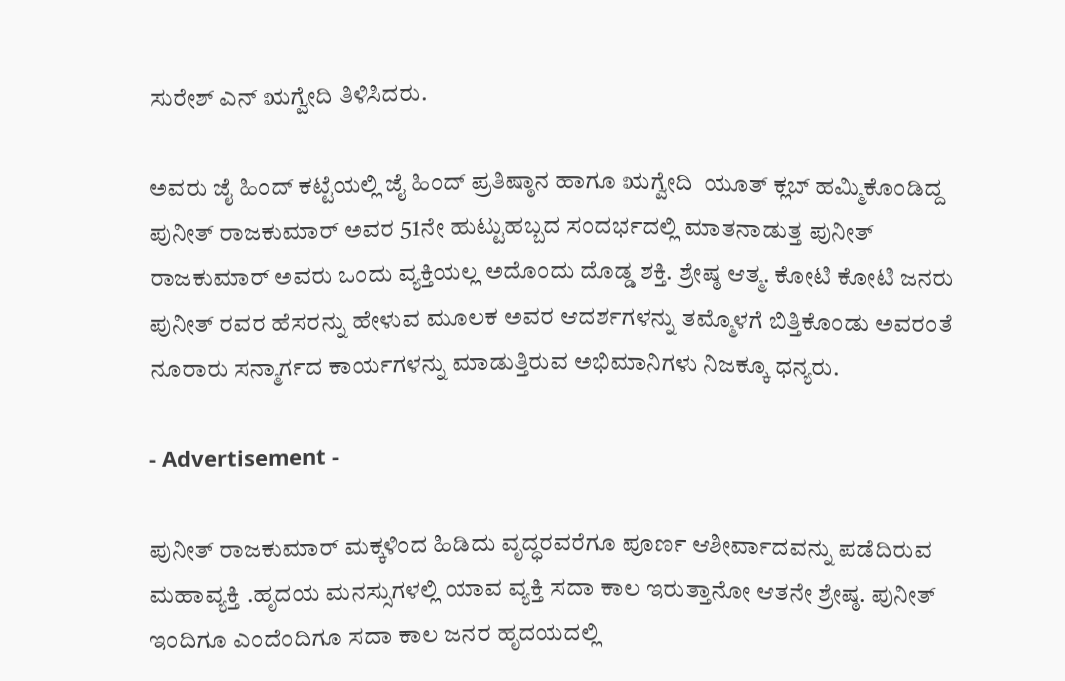ಸುರೇಶ್ ಎನ್ ಋಗ್ವೇದಿ ತಿಳಿಸಿದರು.

ಅವರು ಜೈ ಹಿಂದ್ ಕಟ್ಟೆಯಲ್ಲಿ ಜೈ ಹಿಂದ್ ಪ್ರತಿಷ್ಠಾನ ಹಾಗೂ ಋಗ್ವೇದಿ  ಯೂತ್ ಕ್ಲಬ್ ಹಮ್ಮಿಕೊಂಡಿದ್ದ ಪುನೀತ್ ರಾಜಕುಮಾರ್ ಅವರ 51ನೇ ಹುಟ್ಟುಹಬ್ಬದ ಸಂದರ್ಭದಲ್ಲಿ ಮಾತನಾಡುತ್ತ ಪುನೀತ್ ರಾಜಕುಮಾರ್ ಅವರು ಒಂದು ವ್ಯಕ್ತಿಯಲ್ಲ ಅದೊಂದು ದೊಡ್ಡ ಶಕ್ತಿ. ಶ್ರೇಷ್ಠ ಆತ್ಮ. ಕೋಟಿ ಕೋಟಿ ಜನರು ಪುನೀತ್ ರವರ ಹೆಸರನ್ನು ಹೇಳುವ ಮೂಲಕ ಅವರ ಆದರ್ಶಗಳನ್ನು ತಮ್ಮೊಳಗೆ ಬಿತ್ತಿಕೊಂಡು ಅವರಂತೆ ನೂರಾರು ಸನ್ಮಾರ್ಗದ ಕಾರ್ಯಗಳನ್ನು ಮಾಡುತ್ತಿರುವ ಅಭಿಮಾನಿಗಳು ನಿಜಕ್ಕೂ ಧನ್ಯರು.

- Advertisement -

ಪುನೀತ್ ರಾಜಕುಮಾರ್ ಮಕ್ಕಳಿಂದ ಹಿಡಿದು ವೃದ್ಧರವರೆಗೂ ಪೂರ್ಣ ಆಶೀರ್ವಾದವನ್ನು ಪಡೆದಿರುವ ಮಹಾವ್ಯಕ್ತಿ .ಹೃದಯ ಮನಸ್ಸುಗಳಲ್ಲಿ ಯಾವ ವ್ಯಕ್ತಿ ಸದಾ ಕಾಲ ಇರುತ್ತಾನೋ ಆತನೇ ಶ್ರೇಷ್ಠ. ಪುನೀತ್ ಇಂದಿಗೂ ಎಂದೆಂದಿಗೂ ಸದಾ ಕಾಲ ಜನರ ಹೃದಯದಲ್ಲಿ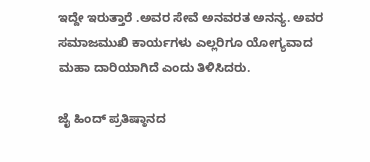ಇದ್ದೇ ಇರುತ್ತಾರೆ .ಅವರ ಸೇವೆ ಅನವರತ ಅನನ್ಯ. ಅವರ ಸಮಾಜಮುಖಿ ಕಾರ್ಯಗಳು ಎಲ್ಲರಿಗೂ ಯೋಗ್ಯವಾದ ಮಹಾ ದಾರಿಯಾಗಿದೆ ಎಂದು ತಿಳಿಸಿದರು.

ಜೈ ಹಿಂದ್ ಪ್ರತಿಷ್ಠಾನದ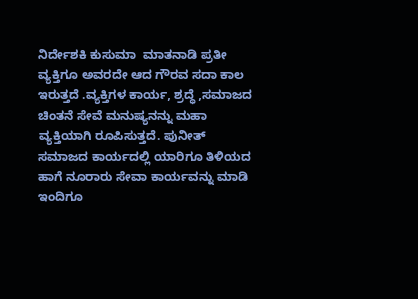ನಿರ್ದೇಶಕಿ ಕುಸುಮಾ  ಮಾತನಾಡಿ ಪ್ರತೀ ವ್ಯಕ್ತಿಗೂ ಅವರದೇ ಆದ ಗೌರವ ಸದಾ ಕಾಲ ಇರುತ್ತದೆ .ವ್ಯಕ್ತಿಗಳ ಕಾರ್ಯ, ಶ್ರದ್ಧೆ ,ಸಮಾಜದ ಚಿಂತನೆ ಸೇವೆ ಮನುಷ್ಯನನ್ನು ಮಹಾ ವ್ಯಕ್ತಿಯಾಗಿ ರೂಪಿಸುತ್ತದೆ. ಪುನೀತ್ ಸಮಾಜದ ಕಾರ್ಯದಲ್ಲಿ ಯಾರಿಗೂ ತಿಳಿಯದ ಹಾಗೆ ನೂರಾರು ಸೇವಾ ಕಾರ್ಯವನ್ನು ಮಾಡಿ ಇಂದಿಗೂ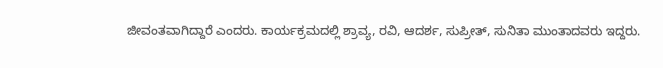ಜೀವಂತವಾಗಿದ್ದಾರೆ ಎಂದರು. ಕಾರ್ಯಕ್ರಮದಲ್ಲಿ ಶ್ರಾವ್ಯ, ರವಿ, ಆದರ್ಶ, ಸುಪ್ರೀತ್, ಸುನಿತಾ ಮುಂತಾದವರು ಇದ್ದರು.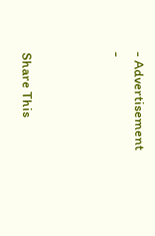- Advertisement -



Share This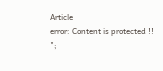Article
error: Content is protected !!
";